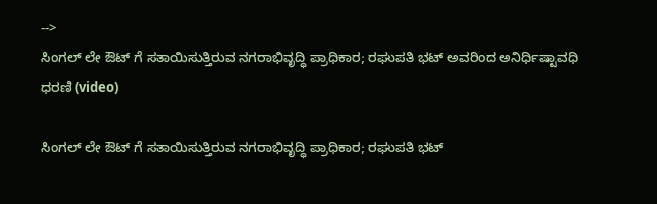-->
ಸಿಂಗಲ್ ಲೇ ಔಟ್ ಗೆ ಸತಾಯಿಸುತ್ತಿರುವ ನಗರಾಭಿವೃದ್ಧಿ ಪ್ರಾಧಿಕಾರ; ರಘುಪತಿ ಭಟ್ ಅವರಿಂದ ಅನಿರ್ಧಿಷ್ಟಾವಧಿ ಧರಣಿ (video)

ಸಿಂಗಲ್ ಲೇ ಔಟ್ ಗೆ ಸತಾಯಿಸುತ್ತಿರುವ ನಗರಾಭಿವೃದ್ಧಿ ಪ್ರಾಧಿಕಾರ; ರಘುಪತಿ ಭಟ್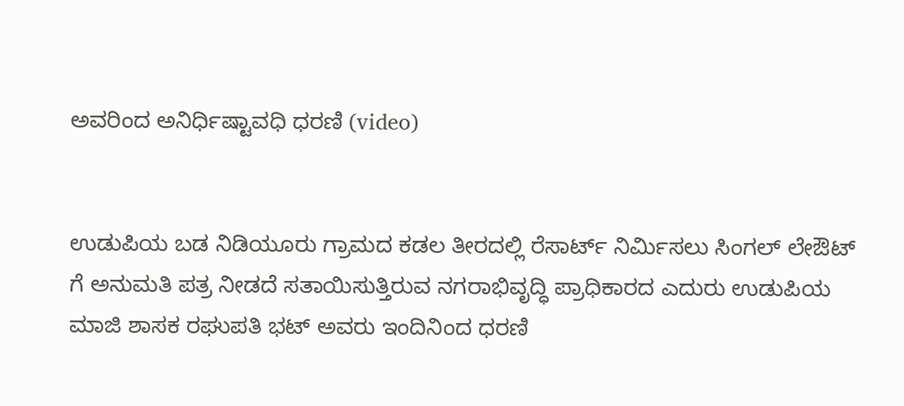ಅವರಿಂದ ಅನಿರ್ಧಿಷ್ಟಾವಧಿ ಧರಣಿ (video)


ಉಡುಪಿಯ ಬಡ ನಿಡಿಯೂರು ಗ್ರಾಮದ ಕಡಲ ತೀರದಲ್ಲಿ ರೆಸಾರ್ಟ್ ನಿರ್ಮಿಸಲು ಸಿಂಗಲ್ ಲೇಔಟ್ ಗೆ ಅನುಮತಿ ಪತ್ರ ನೀಡದೆ ಸತಾಯಿಸುತ್ತಿರುವ ನಗರಾಭಿವೃದ್ಧಿ ಪ್ರಾಧಿಕಾರದ ಎದುರು ಉಡುಪಿಯ ಮಾಜಿ ಶಾಸಕ ರಘುಪತಿ ಭಟ್ ಅವರು ಇಂದಿನಿಂದ ಧರಣಿ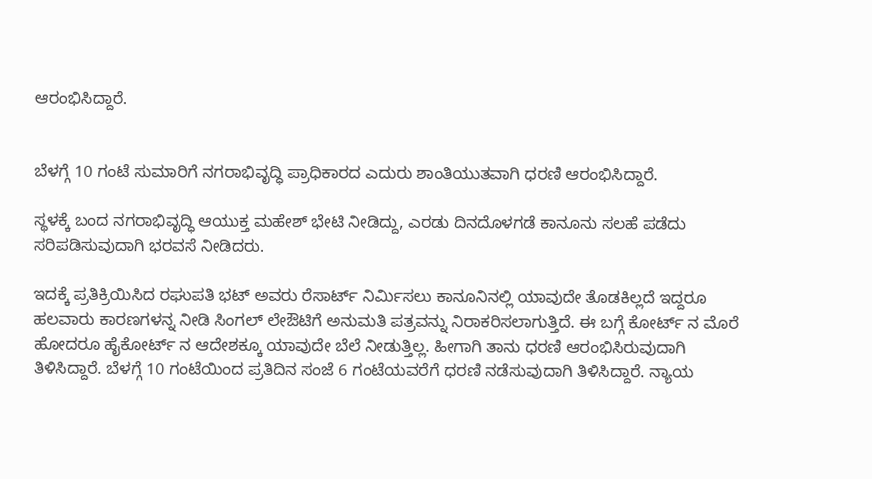ಆರಂಭಿಸಿದ್ದಾರೆ.


ಬೆಳಗ್ಗೆ 10 ಗಂಟೆ ಸುಮಾರಿಗೆ ನಗರಾಭಿವೃದ್ಧಿ ಪ್ರಾಧಿಕಾರದ ಎದುರು ಶಾಂತಿಯುತವಾಗಿ ಧರಣಿ ಆರಂಭಿಸಿದ್ದಾರೆ.

ಸ್ಥಳಕ್ಕೆ ಬಂದ ನಗರಾಭಿವೃದ್ಧಿ ಆಯುಕ್ತ ಮಹೇಶ್ ಭೇಟಿ ನೀಡಿದ್ದು, ಎರಡು ದಿನದೊಳಗಡೆ ಕಾನೂನು ಸಲಹೆ ಪಡೆದು ಸರಿಪಡಿಸುವುದಾಗಿ ಭರವಸೆ ನೀಡಿದರು.

ಇದಕ್ಕೆ ಪ್ರತಿಕ್ರಿಯಿಸಿದ ರಘುಪತಿ ಭಟ್ ಅವರು ರೆಸಾರ್ಟ್ ನಿರ್ಮಿಸಲು ಕಾನೂನಿನಲ್ಲಿ ಯಾವುದೇ ತೊಡಕಿಲ್ಲದೆ ಇದ್ದರೂ ಹಲವಾರು ಕಾರಣಗಳನ್ನ ನೀಡಿ ಸಿಂಗಲ್ ಲೇಔಟಿಗೆ ಅನುಮತಿ ಪತ್ರವನ್ನು ನಿರಾಕರಿಸಲಾಗುತ್ತಿದೆ. ಈ ಬಗ್ಗೆ ಕೋರ್ಟ್ ನ ಮೊರೆ ಹೋದರೂ ಹೈಕೋರ್ಟ್ ನ ಆದೇಶಕ್ಕೂ ಯಾವುದೇ ಬೆಲೆ ನೀಡುತ್ತಿಲ್ಲ. ಹೀಗಾಗಿ ತಾನು ಧರಣಿ ಆರಂಭಿಸಿರುವುದಾಗಿ ತಿಳಿಸಿದ್ದಾರೆ. ಬೆಳಗ್ಗೆ 10 ಗಂಟೆಯಿಂದ ಪ್ರತಿದಿನ ಸಂಜೆ 6 ಗಂಟೆಯವರೆಗೆ ಧರಣಿ ನಡೆಸುವುದಾಗಿ ತಿಳಿಸಿದ್ದಾರೆ. ನ್ಯಾಯ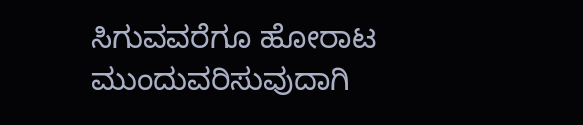ಸಿಗುವವರೆಗೂ ಹೋರಾಟ ಮುಂದುವರಿಸುವುದಾಗಿ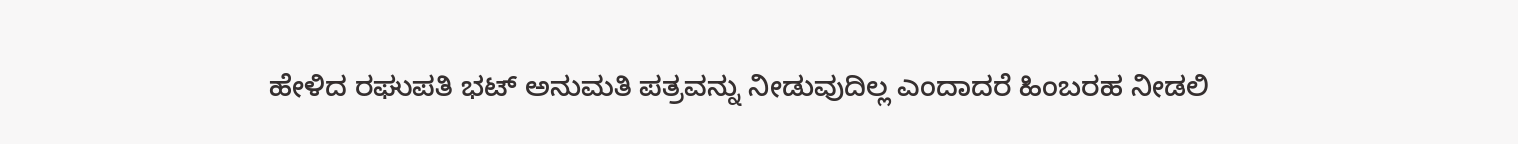ಹೇಳಿದ ರಘುಪತಿ ಭಟ್ ಅನುಮತಿ ಪತ್ರವನ್ನು ನೀಡುವುದಿಲ್ಲ ಎಂದಾದರೆ ಹಿಂಬರಹ ನೀಡಲಿ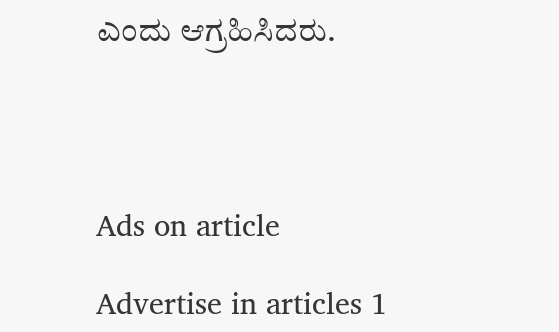ಎಂದು ಆಗ್ರಹಿಸಿದರು.




Ads on article

Advertise in articles 1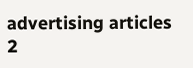advertising articles 2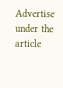Advertise under the article